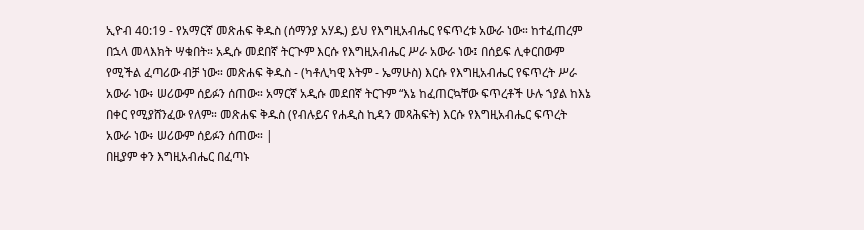ኢዮብ 40:19 - የአማርኛ መጽሐፍ ቅዱስ (ሰማንያ አሃዱ) ይህ የእግዚአብሔር የፍጥረቱ አውራ ነው። ከተፈጠረም በኋላ መላእክት ሣቁበት። አዲሱ መደበኛ ትርጒም እርሱ የእግዚአብሔር ሥራ አውራ ነው፤ በሰይፍ ሊቀርበውም የሚችል ፈጣሪው ብቻ ነው። መጽሐፍ ቅዱስ - (ካቶሊካዊ እትም - ኤማሁስ) እርሱ የእግዚአብሔር የፍጥረት ሥራ አውራ ነው፥ ሠሪውም ሰይፉን ሰጠው። አማርኛ አዲሱ መደበኛ ትርጉም “እኔ ከፈጠርኳቸው ፍጥረቶች ሁሉ ኀያል ከእኔ በቀር የሚያሸንፈው የለም። መጽሐፍ ቅዱስ (የብሉይና የሐዲስ ኪዳን መጻሕፍት) እርሱ የእግዚአብሔር ፍጥረት አውራ ነው፥ ሠሪውም ሰይፉን ሰጠው። |
በዚያም ቀን እግዚአብሔር በፈጣኑ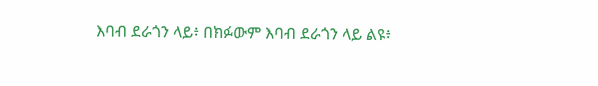እባብ ደራጎን ላይ፥ በክፉውም እባብ ደራጎን ላይ ልዩ፥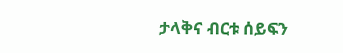ታላቅና ብርቱ ሰይፍን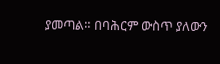ያመጣል። በባሕርም ውስጥ ያለውን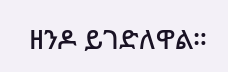ዘንዶ ይገድለዋል።